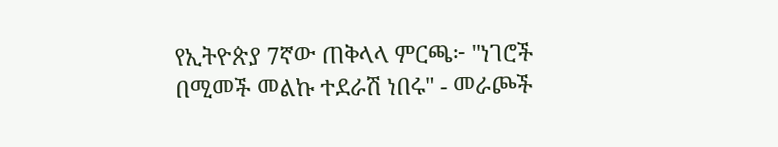የኢትዮጵያ 7ኛው ጠቅላላ ምርጫ፦ "ነገሮች በሚመች መልኩ ተደራሽ ነበሩ" - መራጮች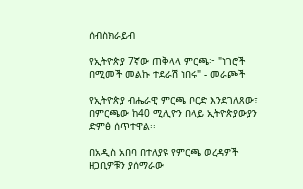ሰብስክራይብ

የኢትዮጵያ 7ኛው ጠቅላላ ምርጫ፦ "ነገሮች በሚመች መልኩ ተደራሽ ነበሩ" - መራጮች

የኢትዮጵያ ብሔራዊ ምርጫ ቦርድ እንደገለጸው፣ በምርጫው ከ40 ሚሊዮን በላይ ኢትዮጵያውያን ድምፅ ሰጥተዋል፡፡

በአዲስ አበባ በተለያዩ የምርጫ ወረዳዎች ዘጋቢዎቹን ያሰማራው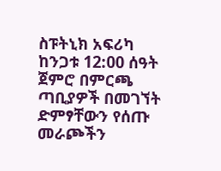ስፑትኒክ አፍሪካ ከንጋቱ 12:00 ሰዓት ጀምሮ በምርጫ ጣቢያዎች በመገኘት ድምፃቸውን የሰጡ መራጮችን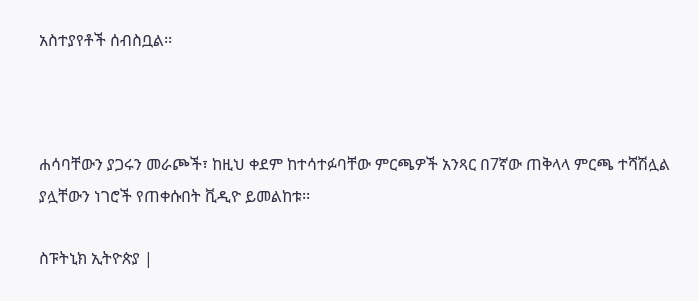አስተያየቶች ሰብስቧል፡፡



ሐሳባቸውን ያጋሩን መራጮች፣ ከዚህ ቀደም ከተሳተፉባቸው ምርጫዎች አንጻር በ7ኛው ጠቅላላ ምርጫ ተሻሽሏል ያሏቸውን ነገሮች የጠቀሱበት ቪዲዮ ይመልከቱ፡፡

ስፑትኒክ ኢትዮጵያ |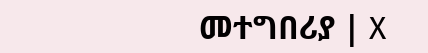መተግበሪያ | X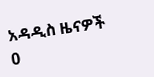አዳዲስ ዜናዎች
0